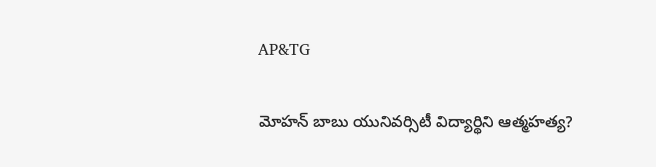AP&TG

మోహన్ బాబు యునివర్సిటీ విద్యార్థిని ఆత్మహత్య?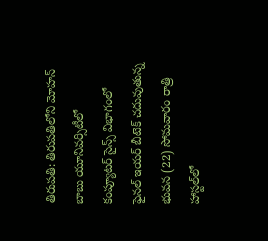తిరుపతి: తిరుపతిలోని మోహన్ బాబు యూనివర్సిటీలో కంప్యూటర్ సైన్స్ విభాగంలో ఫైనల్ ఇయర్ బీటెక్ చదువుతున్న భువన (22) సోమవారం రాత్రి హాస్టల్‌లో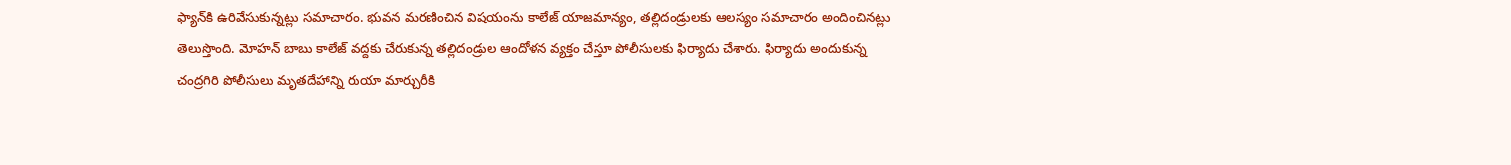ఫ్యాన్‌కి ఉరివేసుకున్నట్లు సమాచారం. భువన మరణించిన విషయంను కాలేజ్ యాజమాన్యం, తల్లిదండ్రులకు ఆలస్యం సమాచారం అందించినట్లు తెలుస్తొంది. మోహన్ బాబు కాలేజ్ వద్దకు చేరుకున్న తల్లిదండ్రుల ఆందోళన వ్యక్తం చేస్తూ పోలీసులకు ఫిర్యాదు చేశారు. ఫిర్యాదు అందుకున్న చంద్రగిరి పోలీసులు మృతదేహాన్ని రుయా మార్చురీకి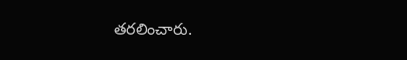తరలించారు.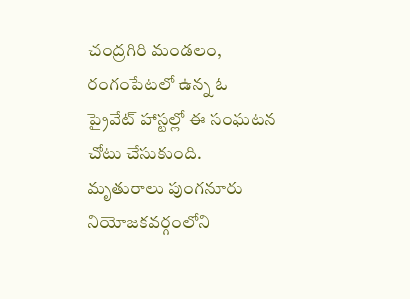చంద్రగిరి మండలం, రంగంపేటలో ఉన్న ఓ ప్రైవేట్ హాస్టల్లో ఈ సంఘటన చోటు చేసుకుంది. మృతురాలు పుంగనూరు నియోజకవర్గంలోని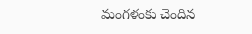మంగళంకు చెందిన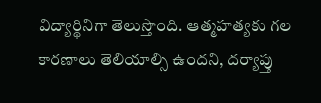విద్యార్థినిగా తెలుస్తొంది. ఆత్మహత్యకు గల కారణాలు తెలియాల్సి ఉందని, దర్యాప్తు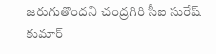జరుగుతొందని చంద్రగిరి సీఐ సురేష్ కుమార్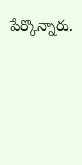పేర్కొన్నారు.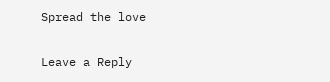Spread the love

Leave a Reply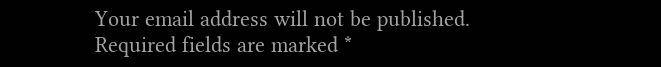Your email address will not be published. Required fields are marked *